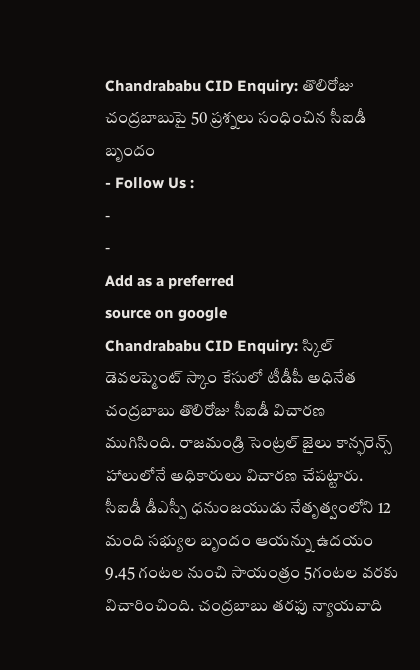Chandrababu CID Enquiry: తొలిరోజు చంద్రబాబుపై 50 ప్రశ్నలు సంధించిన సీఐడీ బృందం
- Follow Us :
-
-
Add as a preferred
source on google
Chandrababu CID Enquiry: స్కిల్ డెవలప్మెంట్ స్కాం కేసులో టీడీపీ అధినేత చంద్రబాబు తొలిరోజు సీఐడీ విచారణ ముగిసింది. రాజమండ్రి సెంట్రల్ జైలు కాన్ఫరెన్స్ హాలులోనే అధికారులు విచారణ చేపట్టారు. సీఐడీ డీఎస్పీ ధనుంజయుడు నేతృత్వంలోని 12 మంది సభ్యుల బృందం ఆయన్ను ఉదయం 9.45 గంటల నుంచి సాయంత్రం 5గంటల వరకు విచారించింది. చంద్రబాబు తరఫు న్యాయవాది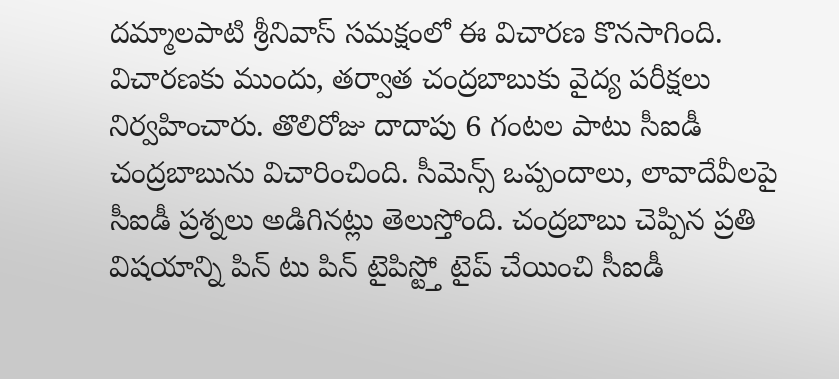దమ్మాలపాటి శ్రీనివాస్ సమక్షంలో ఈ విచారణ కొనసాగింది. విచారణకు ముందు, తర్వాత చంద్రబాబుకు వైద్య పరీక్షలు నిర్వహించారు. తొలిరోజు దాదాపు 6 గంటల పాటు సీఐడీ చంద్రబాబును విచారించింది. సీమెన్స్ ఒప్పందాలు, లావాదేవీలపై సీఐడీ ప్రశ్నలు అడిగినట్లు తెలుస్తోంది. చంద్రబాబు చెప్పిన ప్రతి విషయాన్ని పిన్ టు పిన్ టైపిస్ట్తో టైప్ చేయించి సీఐడీ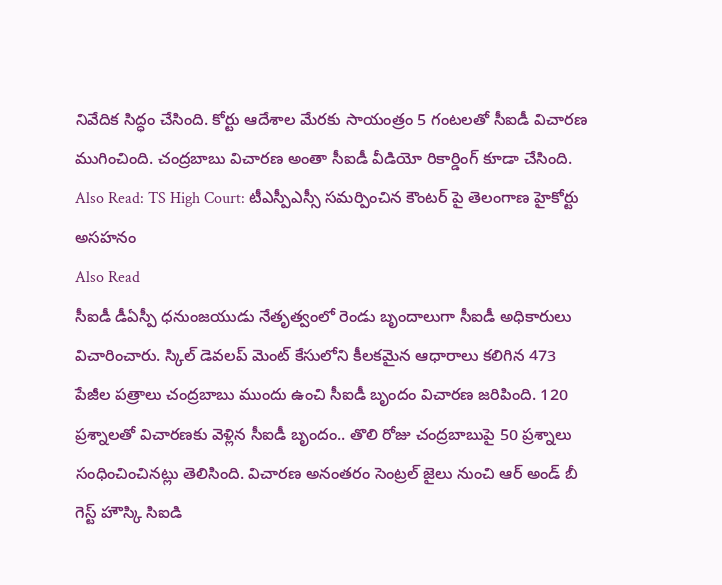నివేదిక సిద్ధం చేసింది. కోర్టు ఆదేశాల మేరకు సాయంత్రం 5 గంటలతో సీఐడీ విచారణ ముగించింది. చంద్రబాబు విచారణ అంతా సీఐడీ వీడియో రికార్డింగ్ కూడా చేసింది.
Also Read: TS High Court: టీఎస్పీఎస్సీ సమర్పించిన కౌంటర్ పై తెలంగాణ హైకోర్టు అసహనం
Also Read
సీఐడీ డీఏస్పీ ధనుంజయుడు నేతృత్వంలో రెండు బృందాలుగా సీఐడీ అధికారులు విచారించారు. స్కిల్ డెవలప్ మెంట్ కేసులోని కీలకమైన ఆధారాలు కలిగిన 473 పేజీల పత్రాలు చంద్రబాబు ముందు ఉంచి సీఐడీ బృందం విచారణ జరిపింది. 120 ప్రశ్నాలతో విచారణకు వెళ్లిన సీఐడీ బృందం.. తొలి రోజు చంద్రబాబుపై 50 ప్రశ్నాలు సంధించించినట్లు తెలిసింది. విచారణ అనంతరం సెంట్రల్ జైలు నుంచి ఆర్ అండ్ బీ గెస్ట్ హౌస్కి సిఐడి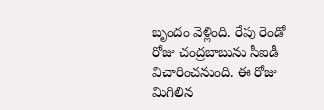బృందం వెళ్లింది. రేపు రెండో రోజు చంద్రబాబును సీఐడీ విచారించనుంది. ఈ రోజు మిగిలిన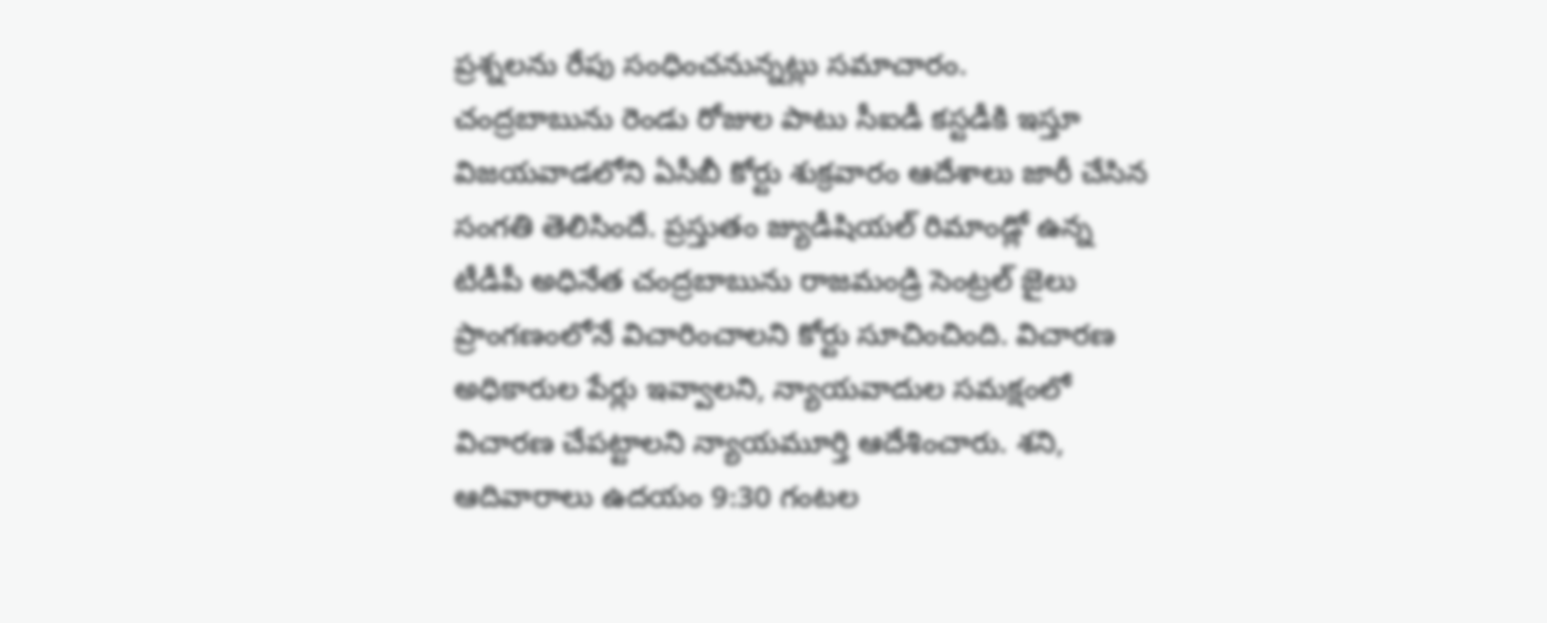ప్రశ్నలను రేపు సంధించనున్నట్లు సమాచారం.
చంద్రబాబును రెండు రోజుల పాటు సీఐడీ కస్టడీకి ఇస్తూ విజయవాడలోని ఏసీబీ కోర్టు శుక్రవారం ఆదేశాలు జారీ చేసిన సంగతి తెలిసిందే. ప్రస్తుతం జ్యుడీషియల్ రిమాండ్లో ఉన్న టీడీపీ అధినేత చంద్రబాబును రాజమండ్రి సెంట్రల్ జైలు ప్రాంగణంలోనే విచారించాలని కోర్టు సూచించింది. విచారణ అధికారుల పేర్లు ఇవ్వాలని, న్యాయవాదుల సమక్షంలో విచారణ చేపట్టాలని న్యాయమూర్తి ఆదేశించారు. శని, ఆదివారాలు ఉదయం 9:30 గంటల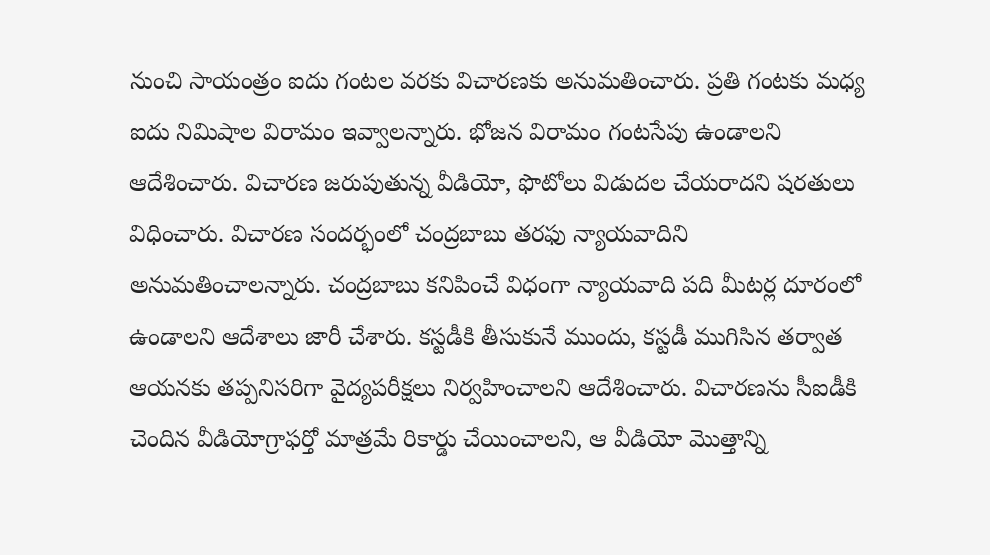నుంచి సాయంత్రం ఐదు గంటల వరకు విచారణకు అనుమతించారు. ప్రతి గంటకు మధ్య ఐదు నిమిషాల విరామం ఇవ్వాలన్నారు. భోజన విరామం గంటసేపు ఉండాలని ఆదేశించారు. విచారణ జరుపుతున్న వీడియో, ఫొటోలు విడుదల చేయరాదని షరతులు విధించారు. విచారణ సందర్భంలో చంద్రబాబు తరఫు న్యాయవాదిని అనుమతించాలన్నారు. చంద్రబాబు కనిపించే విధంగా న్యాయవాది పది మీటర్ల దూరంలో ఉండాలని ఆదేశాలు జారీ చేశారు. కస్టడీకి తీసుకునే ముందు, కస్టడీ ముగిసిన తర్వాత ఆయనకు తప్పనిసరిగా వైద్యపరీక్షలు నిర్వహించాలని ఆదేశించారు. విచారణను సీఐడీకి చెందిన వీడియోగ్రాఫర్తో మాత్రమే రికార్డు చేయించాలని, ఆ వీడియో మొత్తాన్ని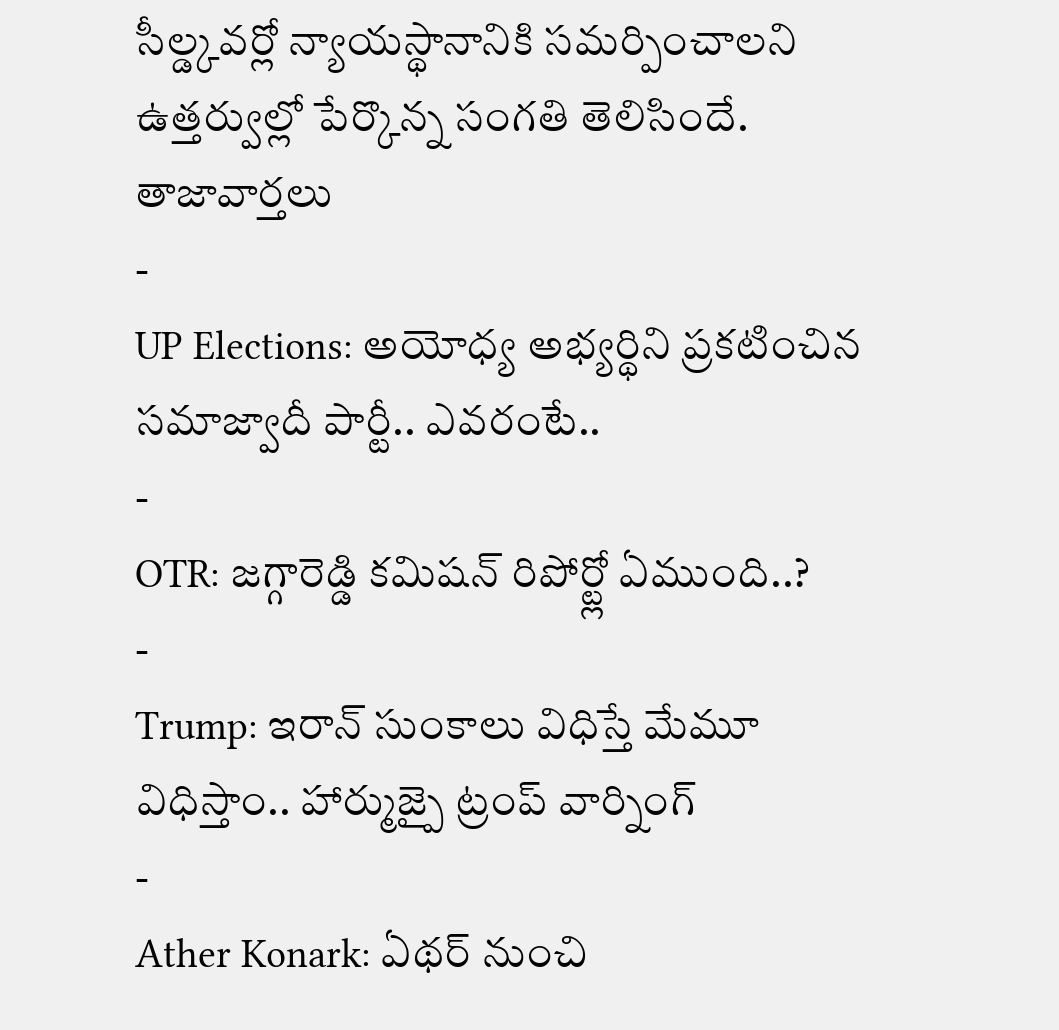సీల్డ్కవర్లో న్యాయస్థానానికి సమర్పించాలని ఉత్తర్వుల్లో పేర్కొన్న సంగతి తెలిసిందే.
తాజావార్తలు
-
UP Elections: అయోధ్య అభ్యర్థిని ప్రకటించిన సమాజ్వాదీ పార్టీ.. ఎవరంటే..
-
OTR: జగ్గారెడ్డి కమిషన్ రిపోర్ట్లో ఏముంది..?
-
Trump: ఇరాన్ సుంకాలు విధిస్తే మేమూ విధిస్తాం.. హార్ముజ్పై ట్రంప్ వార్నింగ్
-
Ather Konark: ఏథర్ నుంచి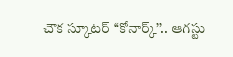చౌక స్కూటర్ ‘‘కోనార్క్’’.. ఆగస్టు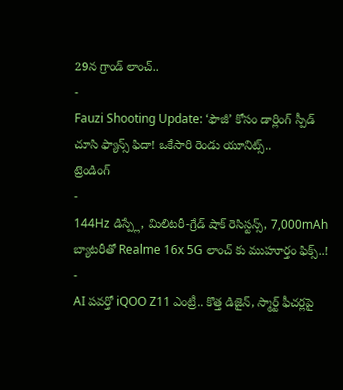29న గ్రాండ్ లాంచ్..
-
Fauzi Shooting Update: ‘ఫౌజీ’ కోసం డార్లింగ్ స్పీడ్ చూసి ఫ్యాన్స్ ఫిదా! ఒకేసారి రెండు యూనిట్స్..
ట్రెండింగ్
-
144Hz డిస్ప్లే, మిలిటరీ-గ్రేడ్ షాక్ రెసిస్టన్స్, 7,000mAh బ్యాటరీతో Realme 16x 5G లాంచ్ కు ముహూర్తం ఫిక్స్..!
-
AI పవర్తో iQOO Z11 ఎంట్రీ.. కొత్త డిజైన్, స్మార్ట్ ఫీచర్లపై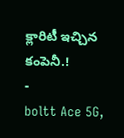క్లారిటీ ఇచ్చిన కంపెనీ.!
-
boltt Ace 5G,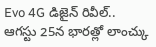Evo 4G డిజైన్ రివీల్.. ఆగస్టు 25న భారత్లో లాంచ్కు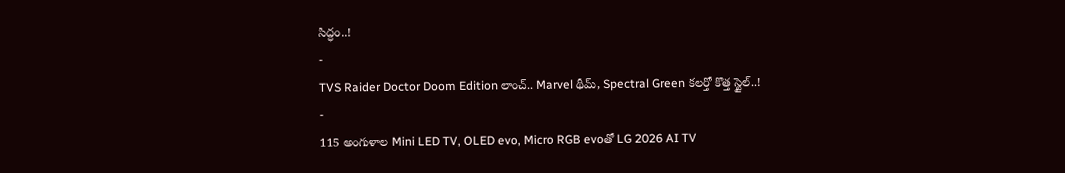సిద్ధం..!
-
TVS Raider Doctor Doom Edition లాంచ్.. Marvel థీమ్, Spectral Green కలర్తో కొత్త స్టైల్..!
-
115 అంగుళాల Mini LED TV, OLED evo, Micro RGB evoతో LG 2026 AI TV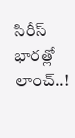సిరీస్ భారత్లో లాంచ్..!